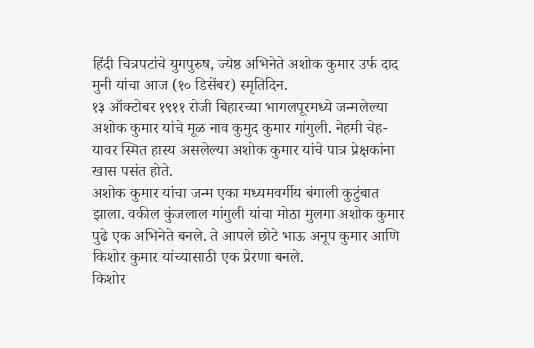हिंदी चित्रपटांचे युगपुरुष, ज्येष्ठ अभिनेते अशोक कुमार उर्फ दाद मुनी यांचा आज (१० डिसेंबर) स्मृतिदिन.
१३ ऑक्टोबर १९११ रोजी बिहारच्या भागलपूरमध्ये जन्मलेल्या अशोक कुमार यांचे मूळ नाव कुमुद कुमार गांगुली. नेहमी चेह-यावर स्मित हास्य असलेल्या अशोक कुमार यांचे पात्र प्रेक्षकांना खास पसंत होते.
अशोक कुमार यांचा जन्म एका मध्यमवर्गीय बंगाली कुटुंबात झाला. वकील कुंजलाल गांगुली यांचा मोठा मुलगा अशोक कुमार पुढे एक अभिनेते बनले. ते आपले छोटे भाऊ अनूप कुमार आणि किशोर कुमार यांच्यासाठी एक प्रेरणा बनले.
किशोर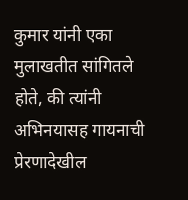कुमार यांनी एका मुलाखतीत सांगितले होते, की त्यांनी अभिनयासह गायनाची प्रेरणादेखील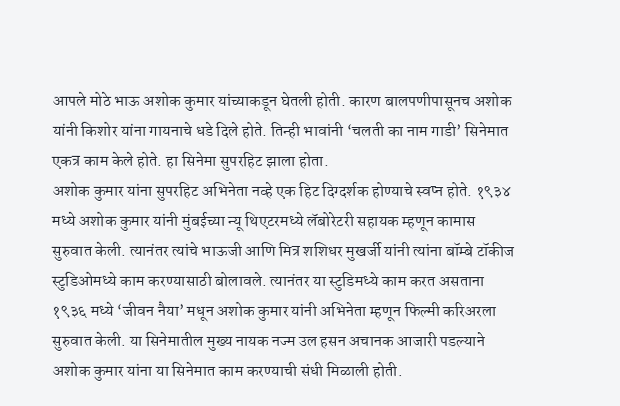आपले मोठे भाऊ अशोक कुमार यांच्याकडून घेतली होती. कारण बालपणीपासूनच अशोक यांनी किशोर यांना गायनाचे धडे दिले होते. तिन्ही भावांनी ‘चलती का नाम गाडी’ सिनेमात एकत्र काम केले होते. हा सिनेमा सुपरहिट झाला होता.
अशोक कुमार यांना सुपरहिट अभिनेता नव्हे एक हिट दिग्दर्शक होण्याचे स्वप्न होते. १९३४ मध्ये अशोक कुमार यांनी मुंबईच्या न्यू थिएटरमध्ये लॅबोरेटरी सहायक म्हणून कामास सुरुवात केली. त्यानंतर त्यांचे भाऊजी आणि मित्र शशिधर मुखर्जी यांनी त्यांना बॉम्बे टॉकीज स्टुडिओमध्ये काम करण्यासाठी बोलावले. त्यानंतर या स्टुडिमध्ये काम करत असताना १९३६ मध्ये ‘जीवन नैया’ मधून अशोक कुमार यांनी अभिनेता म्हणून फिल्मी करिअरला सुरुवात केली. या सिनेमातील मुख्य नायक नज्म उल हसन अचानक आजारी पडल्याने अशोक कुमार यांना या सिनेमात काम करण्याची संधी मिळाली होती.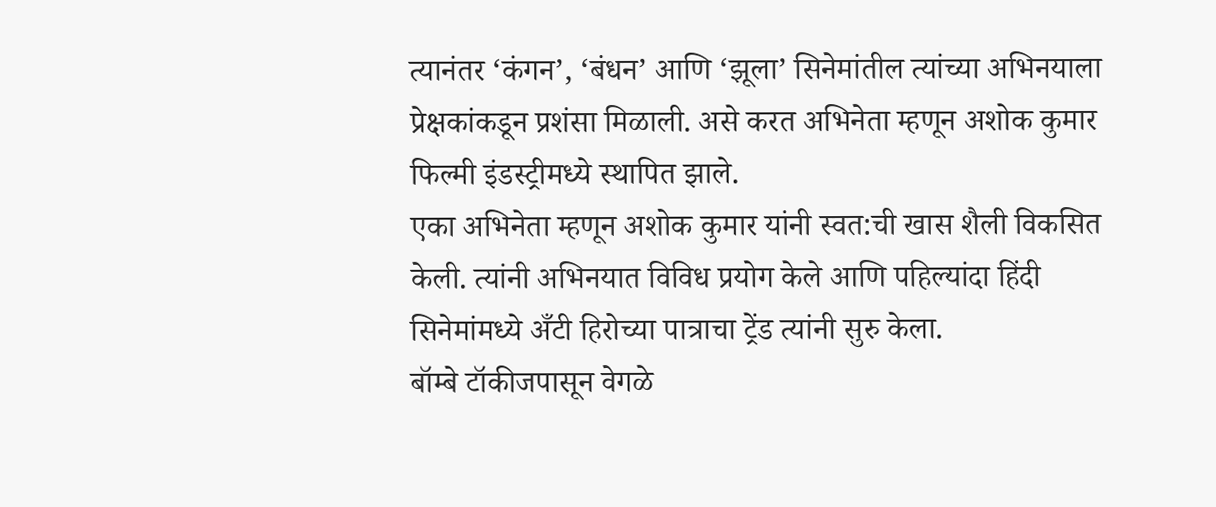त्यानंतर ‘कंगन’, ‘बंधन’ आणि ‘झूला’ सिनेमांतील त्यांच्या अभिनयाला प्रेक्षकांकडून प्रशंसा मिळाली. असे करत अभिनेता म्हणून अशोक कुमार फिल्मी इंडस्ट्रीमध्ये स्थापित झाले.
एका अभिनेता म्हणून अशोक कुमार यांनी स्वत:ची खास शैली विकसित केली. त्यांनी अभिनयात विविध प्रयोग केले आणि पहिल्यांदा हिंदी सिनेमांमध्ये अँटी हिरोच्या पात्राचा ट्रेंड त्यांनी सुरु केला.
बॉम्बे टॉकीजपासून वेगळे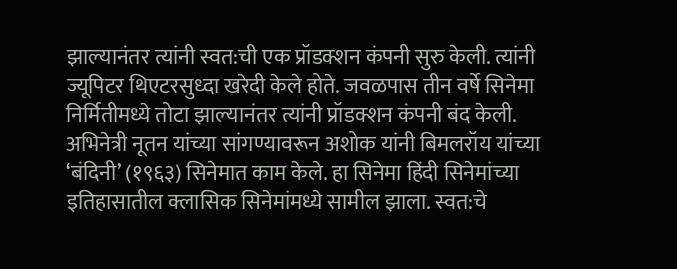झाल्यानंतर त्यांनी स्वत:ची एक प्रॉडक्शन कंपनी सुरु केली. त्यांनी ज्यूपिटर थिएटरसुध्दा खरेदी केले होते. जवळपास तीन वर्षे सिनेमा निर्मितीमध्ये तोटा झाल्यानंतर त्यांनी प्रॉडक्शन कंपनी बंद केली. अभिनेत्री नूतन यांच्या सांगण्यावरून अशोक यांनी बिमलरॉय यांच्या ‘बंदिनी’ (१९६३) सिनेमात काम केले. हा सिनेमा हिंदी सिनेमांच्या इतिहासातील क्लासिक सिनेमांमध्ये सामील झाला. स्वत:चे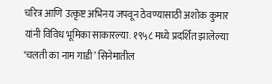चरित्र आणि उत्कृष्ट अभिनय जपवून ठेवण्यासाठी अशोक कुमार यांनी विविध भूमिका साकारल्या. १९५८ मध्ये प्रदर्शित झालेल्या ‘चलती का नाम गाडी’ सिनेमातील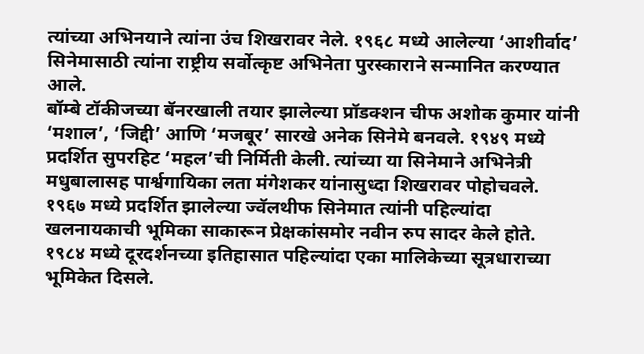त्यांच्या अभिनयाने त्यांना उंच शिखरावर नेले. १९६८ मध्ये आलेल्या ‘आशीर्वाद’ सिनेमासाठी त्यांना राष्ट्रीय सर्वोत्कृष्ट अभिनेता पुरस्काराने सन्मानित करण्यात आले.
बॉम्बे टॉकीजच्या बॅनरखाली तयार झालेल्या प्रॉडक्शन चीफ अशोक कुमार यांनी ‘मशाल’, ‘जिद्दी’ आणि ‘मजबूर’ सारखे अनेक सिनेमे बनवले. १९४९ मध्ये प्रदर्शित सुपरहिट ‘महल’ची निर्मिती केली. त्यांच्या या सिनेमाने अभिनेत्री मधुबालासह पार्श्वगायिका लता मंगेशकर यांनासुध्दा शिखरावर पोहोचवले.
१९६७ मध्ये प्रदर्शित झालेल्या ज्वॅलथीफ सिनेमात त्यांनी पहिल्यांदा खलनायकाची भूमिका साकारून प्रेक्षकांसमोर नवीन रुप सादर केले होते. १९८४ मध्ये दूरदर्शनच्या इतिहासात पहिल्यांदा एका मालिकेच्या सूत्रधाराच्या भूमिकेत दिसले.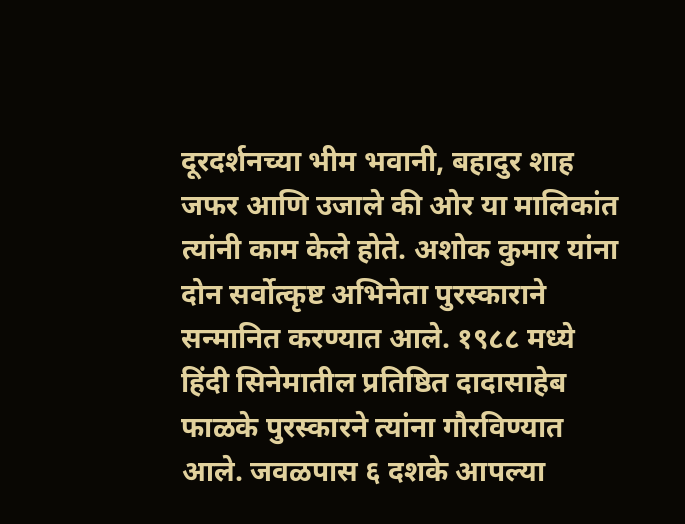दूरदर्शनच्या भीम भवानी, बहादुर शाह जफर आणि उजाले की ओर या मालिकांत त्यांनी काम केले होते. अशोक कुमार यांना दोन सर्वोत्कृष्ट अभिनेता पुरस्काराने सन्मानित करण्यात आले. १९८८ मध्ये हिंदी सिनेमातील प्रतिष्ठित दादासाहेब फाळके पुरस्कारने त्यांना गौरविण्यात आले. जवळपास ६ दशके आपल्या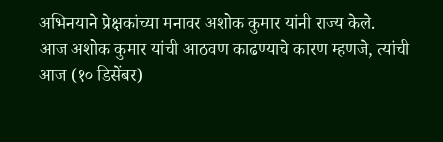अभिनयाने प्रेक्षकांच्या मनावर अशोक कुमार यांनी राज्य केले.
आज अशोक कुमार यांची आठवण काढण्याचे कारण म्हणजे, त्यांची आज (१० डिसेंबर)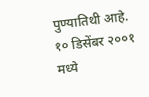पुण्यातिथी आहे. १० डिसेंबर २००१ मध्ये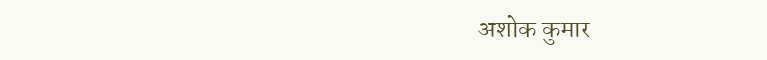अशोक कुमार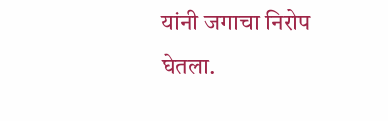यांनी जगाचा निरोप घेतला.